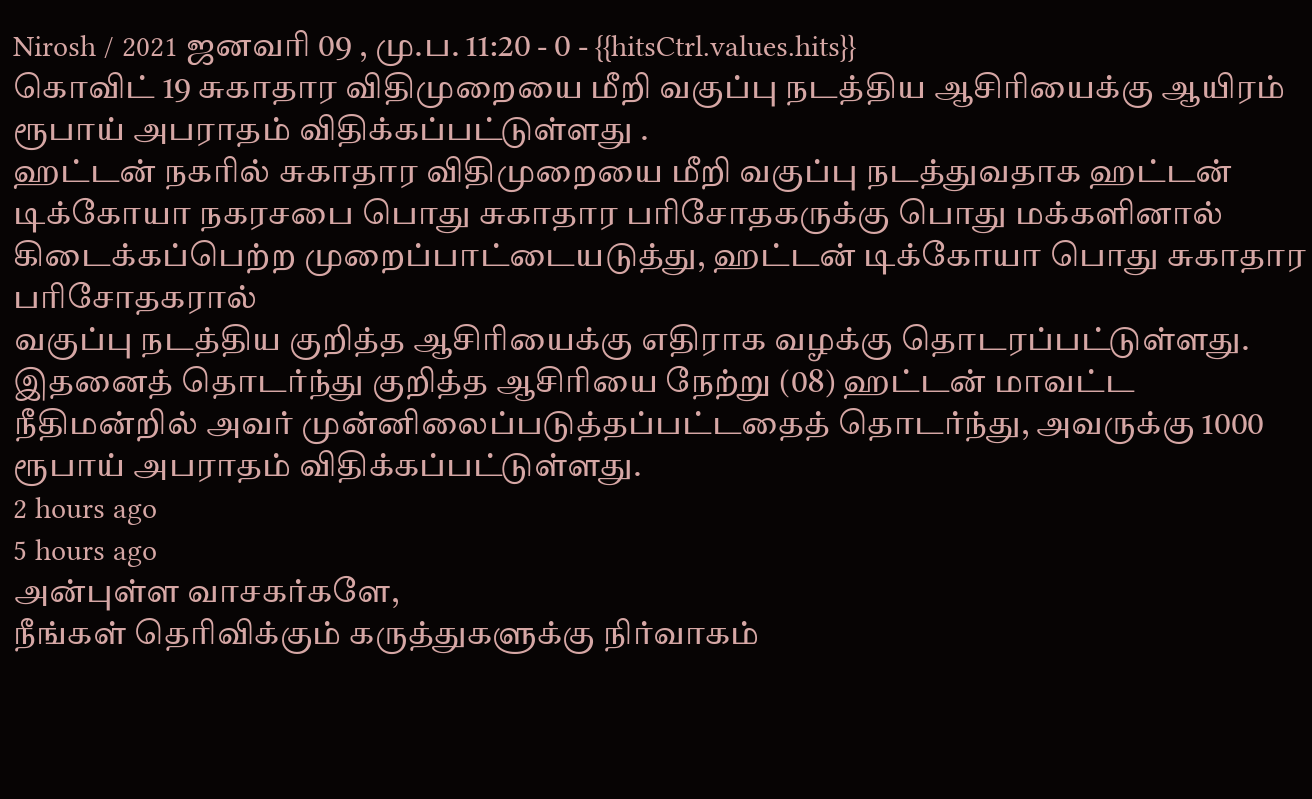Nirosh / 2021 ஜனவரி 09 , மு.ப. 11:20 - 0 - {{hitsCtrl.values.hits}}
கொவிட் 19 சுகாதார விதிமுறையை மீறி வகுப்பு நடத்திய ஆசிரியைக்கு ஆயிரம் ரூபாய் அபராதம் விதிக்கப்பட்டுள்ளது .
ஹட்டன் நகரில் சுகாதார விதிமுறையை மீறி வகுப்பு நடத்துவதாக ஹட்டன் டிக்கோயா நகரசபை பொது சுகாதார பரிசோதகருக்கு பொது மக்களினால் கிடைக்கப்பெற்ற முறைப்பாட்டையடுத்து, ஹட்டன் டிக்கோயா பொது சுகாதார பரிசோதகரால்
வகுப்பு நடத்திய குறித்த ஆசிரியைக்கு எதிராக வழக்கு தொடரப்பட்டுள்ளது.
இதனைத் தொடர்ந்து குறித்த ஆசிரியை நேற்று (08) ஹட்டன் மாவட்ட நீதிமன்றில் அவர் முன்னிலைப்படுத்தப்பட்டதைத் தொடர்ந்து, அவருக்கு 1000 ரூபாய் அபராதம் விதிக்கப்பட்டுள்ளது.
2 hours ago
5 hours ago
அன்புள்ள வாசகர்களே,
நீங்கள் தெரிவிக்கும் கருத்துகளுக்கு நிர்வாகம்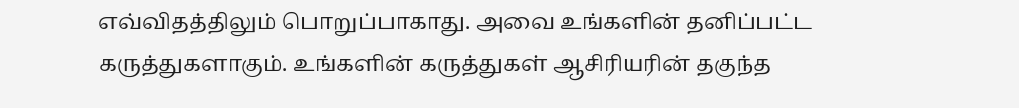எவ்விதத்திலும் பொறுப்பாகாது. அவை உங்களின் தனிப்பட்ட கருத்துகளாகும். உங்களின் கருத்துகள் ஆசிரியரின் தகுந்த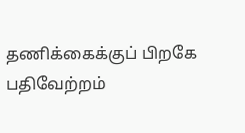தணிக்கைக்குப் பிறகே பதிவேற்றம்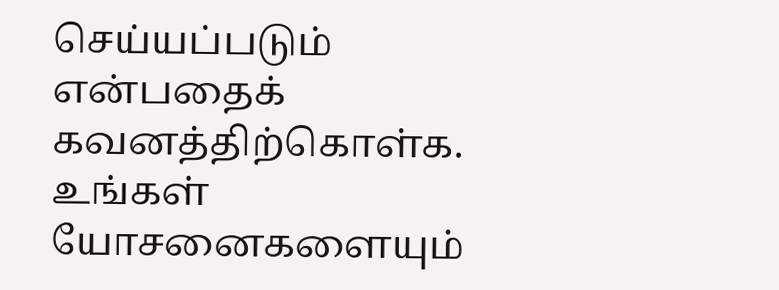செய்யப்படும் என்பதைக் கவனத்திற்கொள்க. உங்கள் யோசனைகளையும்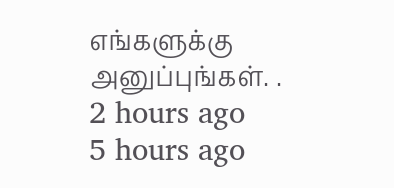எங்களுக்கு அனுப்புங்கள். .
2 hours ago
5 hours ago